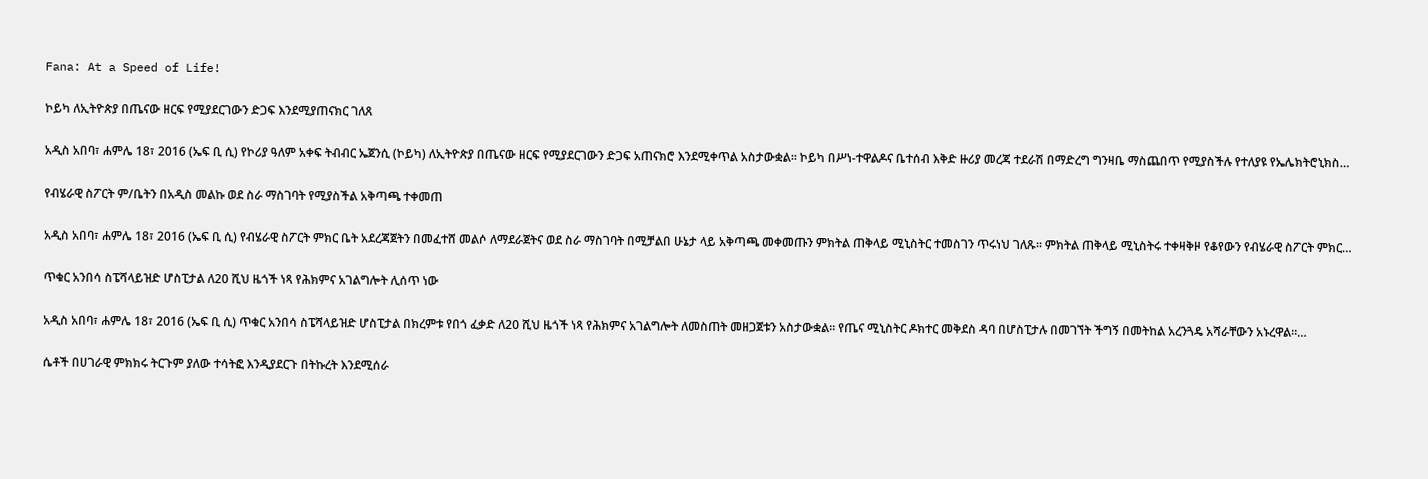Fana: At a Speed of Life!

ኮይካ ለኢትዮጵያ በጤናው ዘርፍ የሚያደርገውን ድጋፍ እንደሚያጠናክር ገለጸ

አዲስ አበባ፣ ሐምሌ 18፣ 2016 (ኤፍ ቢ ሲ) የኮሪያ ዓለም አቀፍ ትብብር ኤጀንሲ (ኮይካ) ለኢትዮጵያ በጤናው ዘርፍ የሚያደርገውን ድጋፍ አጠናክሮ እንደሚቀጥል አስታውቋል፡፡ ኮይካ በሥነ-ተዋልዶና ቤተሰብ እቅድ ዙሪያ መረጃ ተደራሽ በማድረግ ግንዛቤ ማስጨበጥ የሚያስችሉ የተለያዩ የኤሌክትሮኒክስ…

የብሄራዊ ስፖርት ም/ቤትን በአዲስ መልኩ ወደ ስራ ማስገባት የሚያስችል አቅጣጫ ተቀመጠ

አዲስ አበባ፣ ሐምሌ 18፣ 2016 (ኤፍ ቢ ሲ) የብሄራዊ ስፖርት ምክር ቤት አደረጃጀትን በመፈተሸ መልሶ ለማደራጀትና ወደ ስራ ማስገባት በሚቻልበ ሁኔታ ላይ አቅጣጫ መቀመጡን ምክትል ጠቅላይ ሚኒስትር ተመስገን ጥሩነህ ገለጹ፡፡ ምክትል ጠቅላይ ሚኒስትሩ ተቀዛቅዞ የቆየውን የብሄራዊ ስፖርት ምክር…

ጥቁር አንበሳ ስፔሻላይዝድ ሆስፒታል ለ20 ሺህ ዜጎች ነጻ የሕክምና አገልግሎት ሊሰጥ ነው

አዲስ አበባ፣ ሐምሌ 18፣ 2016 (ኤፍ ቢ ሲ) ጥቁር አንበሳ ስፔሻላይዝድ ሆስፒታል በክረምቱ የበጎ ፈቃድ ለ20 ሺህ ዜጎች ነጻ የሕክምና አገልግሎት ለመስጠት መዘጋጀቱን አስታውቋል። የጤና ሚኒስትር ዶክተር መቅደስ ዳባ በሆስፒታሉ በመገኘት ችግኝ በመትከል አረንጓዴ አሻራቸውን አኑረዋል።…

ሴቶች በሀገራዊ ምክክሩ ትርጉም ያለው ተሳትፎ እንዲያደርጉ በትኩረት እንደሚሰራ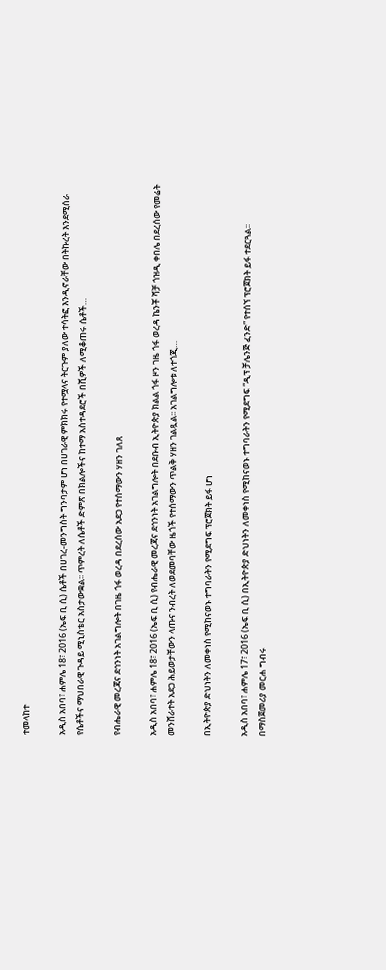ተመላከተ

አዲስ አበባ፣ ሐምሌ 18፣ 2016 (ኤፍ ቢ ሲ) ሴቶች በሀገረ-መንግስት ግንባታም ሆነ በሀገራዊ ምክክሩ የተሟላና ትርጉም ያለው ተሳትፎ እንዲኖራቸው በትኩረት እንደሚሰራ የሴቶችና ማህበራዊ ጉዳይ ሚኒስቴር አስታውቋል፡፡ ጥምረት ለሴቶች ድምጽ በክልሎችና ከተማ አስተዳደሮች በሺዎች ለሚቆጠሩ ሴቶች…

የብሔራዊ መረጃና ደኅንነት አገልግሎት በገዜ ጎፋ ወረዳ በደረሰው አደጋ የተሰማውን ሃዘን ገለጸ

አዲስ አበባ፣ ሐምሌ 18፣ 2016 (ኤፍ ቢ ሲ) የብሔራዊ መረጃና ደኅንነት አገልግሎት በደቡብ ኢትዮጵያ ክልል ጎፋ ዞን ገዜ ጎፋ ወረዳ ኬንቾ ሻቻ ጎዝዲ ቀበሌ በደረሰው የመሬት መንሸራተት አደጋ ሕይወታቸውን ላጡና ንብረት ለወደመባቸው ዜጎች የተሰማውን ጥልቅ ሃዘን ገልጿል፡፡ አገልግሎቱ ለተጎጂ…

በኢትዮጵያ ድህነትን ለመቀነስ የሚከናወኑ ተግባራትን የሚደግፍ ፕሮጀክት ይፋ ሆነ

አዲስ አበባ፣ ሐምሌ 17፣ 2016 (ኤፍ ቢ ሲ) በኢትዮጵያ ድህነትን ለመቀነስ የሚከናወኑ ተግባራትን የሚደግፍ “ዲፕ ቻሌንጅ ፈንድ” የተሰኘ ፕሮጀክት ይፋ ተደርጓል፡፡ በማስጀመሪያ መርሐ ግብሩ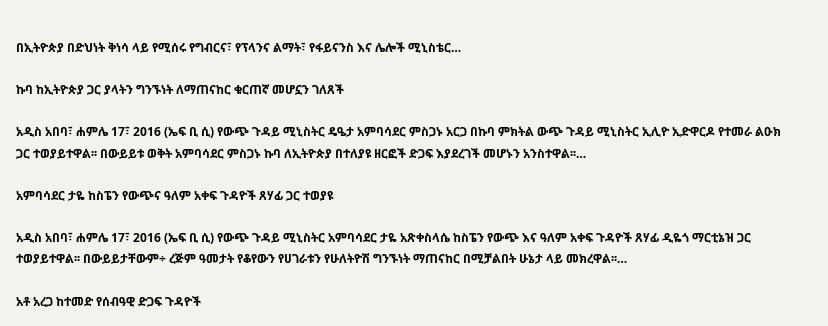በኢትዮጵያ በድህነት ቅነሳ ላይ የሚሰሩ የግብርና፣ የፕላንና ልማት፣ የፋይናንስ እና ሌሎች ሚኒስቴር…

ኩባ ከኢትዮጵያ ጋር ያላትን ግንኙነት ለማጠናከር ቁርጠኛ መሆኗን ገለጸች

አዲስ አበባ፣ ሐምሌ 17፣ 2016 (ኤፍ ቢ ሲ) የውጭ ጉዳይ ሚኒስትር ዴዔታ አምባሳደር ምስጋኑ አርጋ በኩባ ምክትል ውጭ ጉዳይ ሚኒስትር ኢሊዮ ኢድዋርዶ የተመራ ልዑክ ጋር ተወያይተዋል፡፡ በውይይቱ ወቅት አምባሳደር ምስጋኑ ኩባ ለኢትዮጵያ በተለያዩ ዘርፎች ድጋፍ እያደረገች መሆኑን አንስተዋል፡፡…

አምባሳደር ታዬ ከስፔን የውጭና ዓለም አቀፍ ጉዳዮች ጸሃፊ ጋር ተወያዩ

አዲስ አበባ፣ ሐምሌ 17፣ 2016 (ኤፍ ቢ ሲ) የውጭ ጉዳይ ሚኒስትር አምባሳደር ታዬ አጽቀስላሴ ከስፔን የውጭ እና ዓለም አቀፍ ጉዳዮች ጸሃፊ ዲዬጎ ማርቲኔዝ ጋር ተወያይተዋል፡፡ በውይይታቸውም÷ ረጅም ዓመታት የቆየውን የሀገራቱን የሁለትዮሽ ግንኙነት ማጠናከር በሚቻልበት ሁኔታ ላይ መክረዋል፡፡…

አቶ አረጋ ከተመድ የሰብዓዊ ድጋፍ ጉዳዮች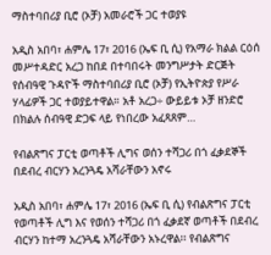ማስተባበሪያ ቢሮ (ኦቻ) አመራሮች ጋር ተወያዩ

አዲስ አበባ፣ ሐምሌ 17፣ 2016 (ኤፍ ቢ ሲ) የአማራ ክልል ርዕሰ መሥተዳድር አረጋ ከበደ በተባበሩት መንግሥታት ድርጅት የሰብዓዊ ጉዳዮች ማስተባበሪያ ቢሮ (ኦቻ) የኢትዮጵያ የሥራ ሃላፊዎች ጋር ተወያይተዋል። አቶ አረጋ÷ ውይይቱ ኦቻ ዘንድሮ በክልሉ ሰብዓዊ ድጋፍ ላይ የነበረው አፈጻጸም…

የብልጽግና ፓርቲ ወጣቶች ሊግና ወሰን ተሻጋሪ በጎ ፈቃደኞች በደብረ ብርሃን አረንጓዴ አሻራቸውን አኖሩ

አዲስ አበባ፣ ሐምሌ 17፣ 2016 (ኤፍ ቢ ሲ) የብልጽግና ፓርቲ የወጣቶች ሊግ እና የወሰን ተሻጋሪ በጎ ፈቃደኛ ወጣቶች በደብረ ብርሃን ከተማ አረንጓዴ አሻራቸውን አኑረዋል፡፡ የብልጽግና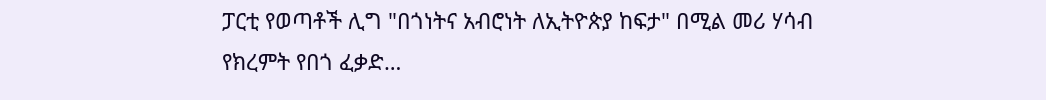ፓርቲ የወጣቶች ሊግ "በጎነትና አብሮነት ለኢትዮጵያ ከፍታ" በሚል መሪ ሃሳብ የክረምት የበጎ ፈቃድ…